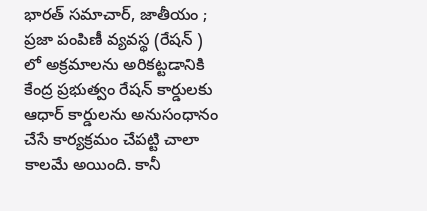భారత్ సమాచార్, జాతీయం ;
ప్రజా పంపిణీ వ్యవస్థ (రేషన్ ) లో అక్రమాలను అరికట్టడానికి కేంద్ర ప్రభుత్వం రేషన్ కార్డులకు ఆధార్ కార్డులను అనుసంధానం చేసే కార్యక్రమం చేపట్టి చాలా కాలమే అయింది. కానీ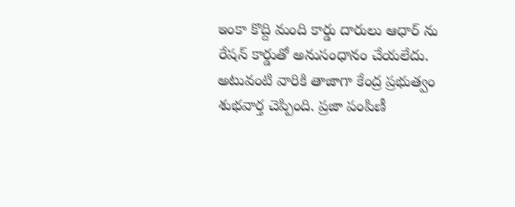ఇంకా కొద్ది మంది కార్డు దారులు ఆధార్ ను రేషన్ కార్డుతో అనుసంధానం చేయలేదు. అటువంటి వారికి తాజాగా కేంద్ర ప్రభుత్వం శుభవార్త చెప్పింది. ప్రజా పంపిణీ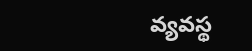వ్యవస్థ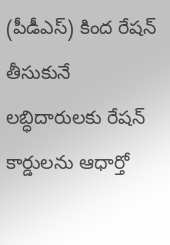(పీడీఎస్) కింద రేషన్ తీసుకునే లబ్ధిదారులకు రేషన్ కార్డులను ఆధార్తో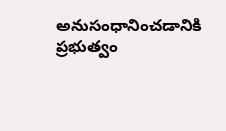అనుసంధానించడానికి ప్రభుత్వం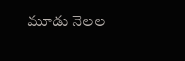మూడు నెలల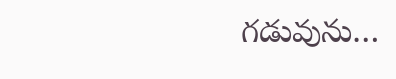గడువును…